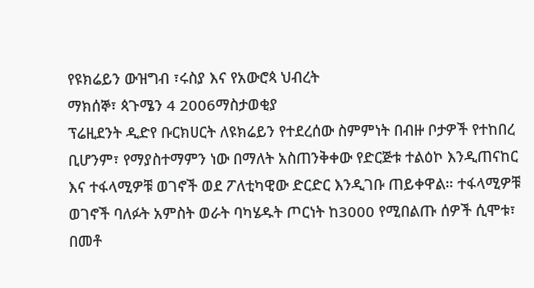የዩክሬይን ውዝግብ ፣ሩስያ እና የአውሮጳ ህብረት
ማክሰኞ፣ ጳጉሜን 4 2006ማስታወቂያ
ፕሬዚደንት ዲድየ ቡርክሀርት ለዩክሬይን የተደረሰው ስምምነት በብዙ ቦታዎች የተከበረ ቢሆንም፣ የማያስተማምን ነው በማለት አስጠንቅቀው የድርጅቱ ተልዕኮ እንዲጠናከር እና ተፋላሚዎቹ ወገኖች ወደ ፖለቲካዊው ድርድር እንዲገቡ ጠይቀዋል። ተፋላሚዎቹ ወገኖች ባለፉት አምስት ወራት ባካሄዱት ጦርነት ከ3000 የሚበልጡ ሰዎች ሲሞቱ፣ በመቶ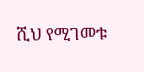ሺህ የሚገመቱ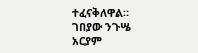ተፈናቅለዋል።
ገበያው ንጉሤ
አርያም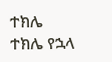ተክሌ
ተክሌ የኋላ